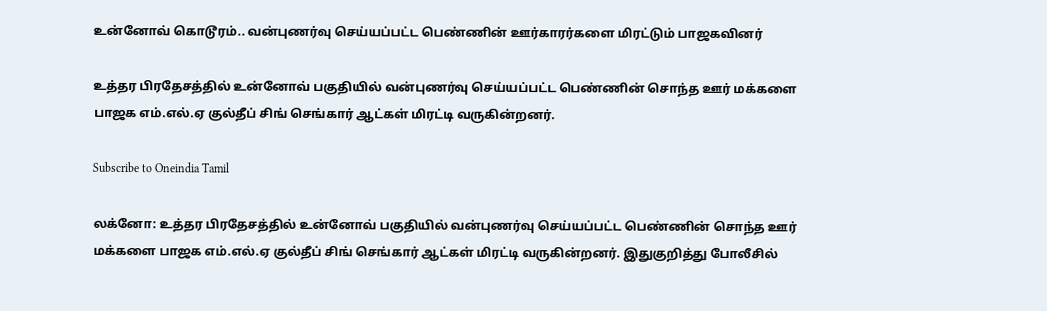உன்னோவ் கொடூரம்.. வன்புணர்வு செய்யப்பட்ட பெண்ணின் ஊர்காரர்களை மிரட்டும் பாஜகவினர்

உத்தர பிரதேசத்தில் உன்னோவ் பகுதியில் வன்புணர்வு செய்யப்பட்ட பெண்ணின் சொந்த ஊர் மக்களை பாஜக எம்.எல்.ஏ குல்தீப் சிங் செங்கார் ஆட்கள் மிரட்டி வருகின்றனர்.

Subscribe to Oneindia Tamil

லக்னோ: உத்தர பிரதேசத்தில் உன்னோவ் பகுதியில் வன்புணர்வு செய்யப்பட்ட பெண்ணின் சொந்த ஊர் மக்களை பாஜக எம்.எல்.ஏ குல்தீப் சிங் செங்கார் ஆட்கள் மிரட்டி வருகின்றனர். இதுகுறித்து போலீசில்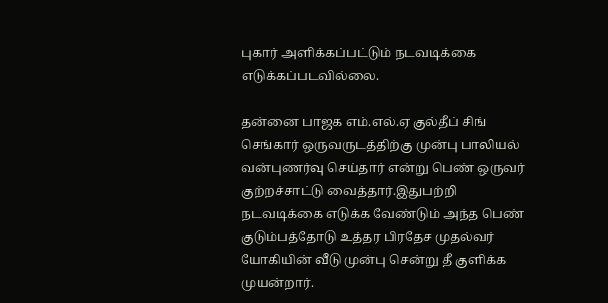புகார் அளிக்கப்பட்டும் நடவடிக்கை எடுக்கப்படவில்லை.

தன்னை பாஜக எம்.எல்.ஏ குல்தீப் சிங் செங்கார் ஒருவருடத்திற்கு முன்பு பாலியல் வன்புணர்வு செய்தார் என்று பெண் ஒருவர் குற்றச்சாட்டு வைத்தார்.இதுபற்றி நடவடிக்கை எடுக்க வேண்டும் அந்த பெண் குடும்பத்தோடு உத்தர பிரதேச முதல்வர் யோகியின் வீடு முன்பு சென்று தீ குளிக்க முயன்றார்.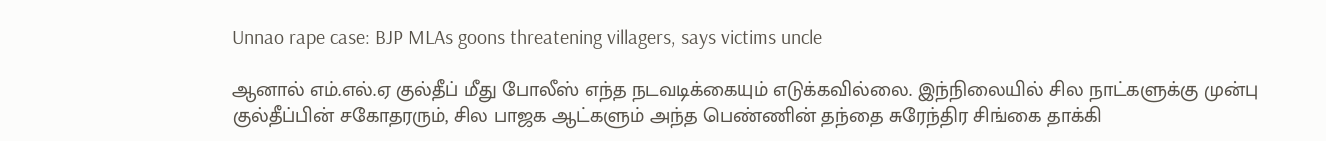Unnao rape case: BJP MLAs goons threatening villagers, says victims uncle

ஆனால் எம்.எல்.ஏ குல்தீப் மீது போலீஸ் எந்த நடவடிக்கையும் எடுக்கவில்லை. இந்நிலையில் சில நாட்களுக்கு முன்பு குல்தீப்பின் சகோதரரும், சில பாஜக ஆட்களும் அந்த பெண்ணின் தந்தை சுரேந்திர சிங்கை தாக்கி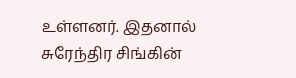உள்ளனர். இதனால் சுரேந்திர சிங்கின்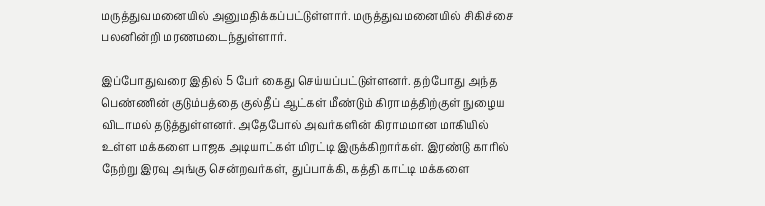மருத்துவமனையில் அனுமதிக்கப்பட்டுள்ளார். மருத்துவமனையில் சிகிச்சை பலனின்றி மரணமடைந்துள்ளார்.

இப்போதுவரை இதில் 5 பேர் கைது செய்யப்பட்டுள்ளனர். தற்போது அந்த பெண்ணின் குடும்பத்தை குல்தீப் ஆட்கள் மீண்டும் கிராமத்திற்குள் நுழைய விடாமல் தடுத்துள்ளனர். அதேபோல் அவர்களின் கிராமமான மாகியில் உள்ள மக்களை பாஜக அடியாட்கள் மிரட்டி இருக்கிறார்கள். இரண்டு காரில் நேற்று இரவு அங்கு சென்றவர்கள், துப்பாக்கி, கத்தி காட்டி மக்களை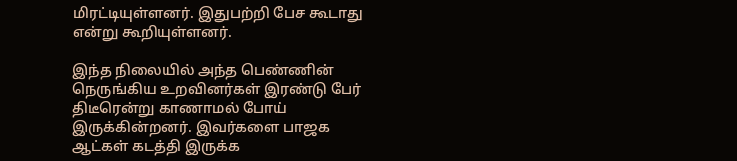மிரட்டியுள்ளனர். இதுபற்றி பேச கூடாது என்று கூறியுள்ளனர்.

இந்த நிலையில் அந்த பெண்ணின் நெருங்கிய உறவினர்கள் இரண்டு பேர் திடீரென்று காணாமல் போய் இருக்கின்றனர். இவர்களை பாஜக ஆட்கள் கடத்தி இருக்க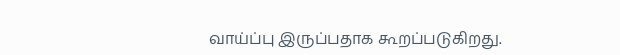வாய்ப்பு இருப்பதாக கூறப்படுகிறது.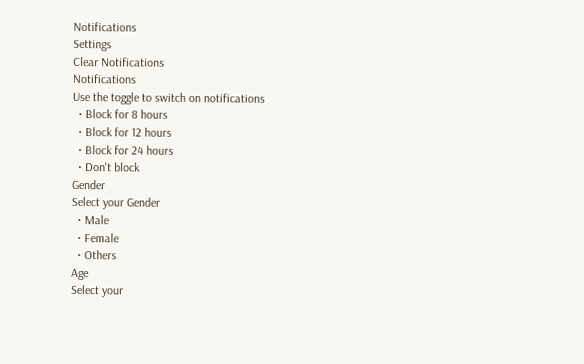Notifications
Settings
Clear Notifications
Notifications
Use the toggle to switch on notifications
  • Block for 8 hours
  • Block for 12 hours
  • Block for 24 hours
  • Don't block
Gender
Select your Gender
  • Male
  • Female
  • Others
Age
Select your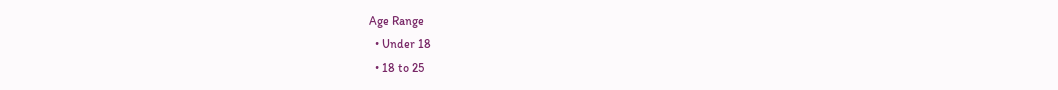Age Range
  • Under 18
  • 18 to 25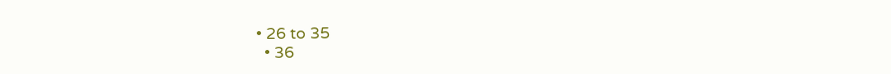• 26 to 35
  • 36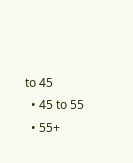to 45
  • 45 to 55
  • 55+